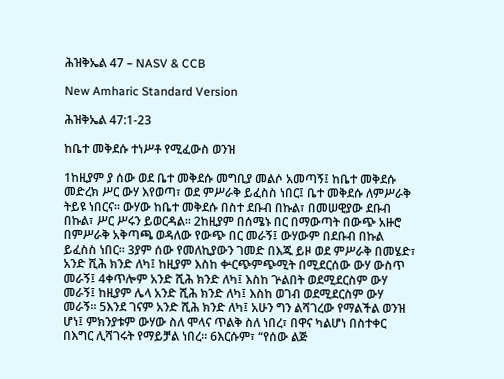ሕዝቅኤል 47 – NASV & CCB

New Amharic Standard Version

ሕዝቅኤል 47:1-23

ከቤተ መቅደሱ ተነሥቶ የሚፈውስ ወንዝ

1ከዚያም ያ ሰው ወደ ቤተ መቅደሱ መግቢያ መልሶ አመጣኝ፤ ከቤተ መቅደሱ መድረክ ሥር ውሃ እየወጣ፣ ወደ ምሥራቅ ይፈስስ ነበር፤ ቤተ መቅደሱ ለምሥራቅ ትይዩ ነበርና። ውሃው ከቤተ መቅደሱ በስተ ደቡብ በኩል፣ በመሠዊያው ደቡብ በኩል፣ ሥር ሥሩን ይወርዳል። 2ከዚያም በሰሜኑ በር በማውጣት በውጭ አዙሮ በምሥራቅ አቅጣጫ ወዳለው የውጭ በር መራኝ፤ ውሃውም በደቡብ በኩል ይፈስስ ነበር። 3ያም ሰው የመለኪያውን ገመድ በእጁ ይዞ ወደ ምሥራቅ በመሄድ፣ አንድ ሺሕ ክንድ ለካ፤ ከዚያም እስከ ቍርጭምጭሚት በሚደርሰው ውሃ ውስጥ መራኝ፤ 4ቀጥሎም አንድ ሺሕ ክንድ ለካ፤ እስከ ጕልበት ወደሚደርስም ውሃ መራኝ፤ ከዚያም ሌላ አንድ ሺሕ ክንድ ለካ፤ እስከ ወገብ ወደሚደርስም ውሃ መራኝ። 5እንደ ገናም አንድ ሺሕ ክንድ ለካ፤ አሁን ግን ልሻገረው የማልችል ወንዝ ሆነ፤ ምክንያቱም ውሃው ስለ ሞላና ጥልቅ ስለ ነበረ፣ በዋና ካልሆነ በስተቀር በእግር ሊሻገሩት የማይቻል ነበረ። 6እርሱም፣ “የሰው ልጅ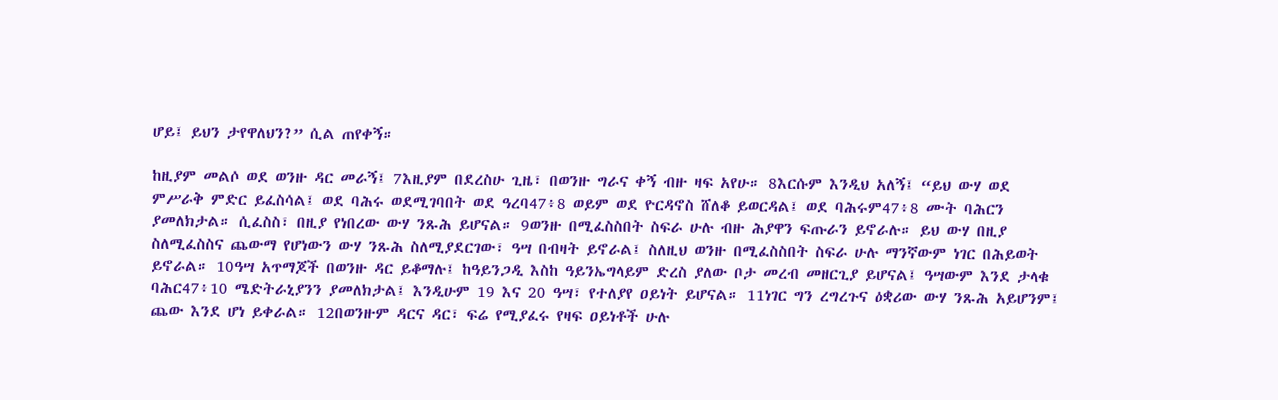ሆይ፤ ይህን ታየዋለህን?” ሲል ጠየቀኝ።

ከዚያም መልሶ ወደ ወንዙ ዳር መራኝ፤ 7እዚያም በደረስሁ ጊዜ፣ በወንዙ ግራና ቀኝ ብዙ ዛፍ አየሁ። 8እርሱም እንዲህ አለኝ፤ “ይህ ውሃ ወደ ምሥራቅ ምድር ይፈስሳል፤ ወደ ባሕሩ ወደሚገባበት ወደ ዓረባ47፥8 ወይም ወደ ዮርዳኖስ ሸለቆ ይወርዳል፤ ወደ ባሕሩም47፥8 ሙት ባሕርን ያመለክታል። ሲፈስስ፣ በዚያ የነበረው ውሃ ንጹሕ ይሆናል። 9ወንዙ በሚፈስስበት ስፍራ ሁሉ ብዙ ሕያዋን ፍጡራን ይኖራሉ። ይህ ውሃ በዚያ ስለሚፈስስና ጨውማ የሆነውን ውሃ ንጹሕ ስለሚያደርገው፣ ዓሣ በብዛት ይኖራል፤ ስለዚህ ወንዙ በሚፈስስበት ስፍራ ሁሉ ማንኛውም ነገር በሕይወት ይኖራል። 10ዓሣ አጥማጆች በወንዙ ዳር ይቆማሉ፤ ከዓይንጋዲ እስከ ዓይንኤግላይም ድረስ ያለው ቦታ መረብ መዘርጊያ ይሆናል፤ ዓሣውም እንደ ታላቁ ባሕር47፥10 ሜድትራኒያንን ያመለክታል፤ እንዲሁም 19 እና 20 ዓሣ፣ የተለያየ ዐይነት ይሆናል። 11ነገር ግን ረግረጉና ዕቋሪው ውሃ ንጹሕ አይሆንም፤ ጨው እንደ ሆነ ይቀራል። 12በወንዙም ዳርና ዳር፣ ፍሬ የሚያፈሩ የዛፍ ዐይነቶች ሁሉ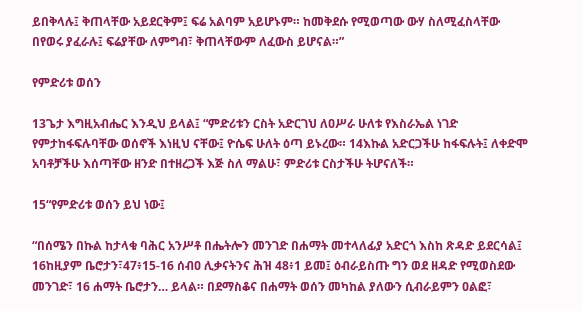ይበቅላሉ፤ ቅጠላቸው አይደርቅም፤ ፍሬ አልባም አይሆኑም። ከመቅደሱ የሚወጣው ውሃ ስለሚፈስላቸው በየወሩ ያፈራሉ፤ ፍሬያቸው ለምግብ፣ ቅጠላቸውም ለፈውስ ይሆናል።”

የምድሪቱ ወሰን

13ጌታ እግዚአብሔር እንዲህ ይላል፤ “ምድሪቱን ርስት አድርገህ ለዐሥራ ሁለቱ የእስራኤል ነገድ የምታከፋፍሉባቸው ወሰኖች እነዚህ ናቸው፤ ዮሴፍ ሁለት ዕጣ ይኑረው። 14እኩል አድርጋችሁ ከፋፍሉት፤ ለቀድሞ አባቶቻችሁ እሰጣቸው ዘንድ በተዘረጋች እጅ ስለ ማልሁ፣ ምድሪቱ ርስታችሁ ትሆናለች።

15“የምድሪቱ ወሰን ይህ ነው፤

“በሰሜን በኩል ከታላቁ ባሕር አንሥቶ በሔትሎን መንገድ በሐማት መተላለፊያ አድርጎ እስከ ጽዳድ ይደርሳል፤ 16ከዚያም ቤሮታን፣47፥15-16 ሰብዐ ሊቃናትንና ሕዝ 48፥1 ይመ፤ ዕብራይስጡ ግን ወደ ዘዳድ የሚወስደው መንገድ፣ 16 ሐማት ቤሮታን… ይላል። በደማስቆና በሐማት ወሰን መካከል ያለውን ሲብራይምን ዐልፎ፣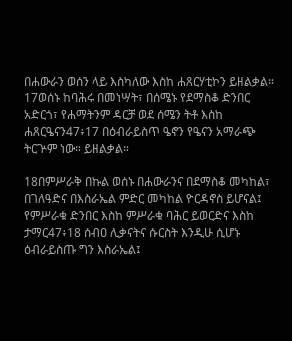በሐውራን ወሰን ላይ እስካለው እስከ ሐጸርሃቲኮን ይዘልቃል። 17ወሰኑ ከባሕሩ በመነሣት፣ በሰሜኑ የደማስቆ ድንበር አድርጎ፣ የሐማትንም ዳርቻ ወደ ሰሜን ትቶ እስከ ሐጸርዔናን47፥17 በዕብራይስጥ ዔኖን የዔናን አማራጭ ትርጕም ነው። ይዘልቃል።

18በምሥራቅ በኩል ወሰኑ በሐውራንና በደማስቆ መካከል፣ በገለዓድና በእስራኤል ምድር መካከል ዮርዳኖስ ይሆናል፤ የምሥራቁ ድንበር እስከ ምሥራቁ ባሕር ይወርድና እስከ ታማር47፥18 ሰብዐ ሊቃናትና ሱርስት እንዲሁ ሲሆኑ ዕብራይስጡ ግን እስራኤል፤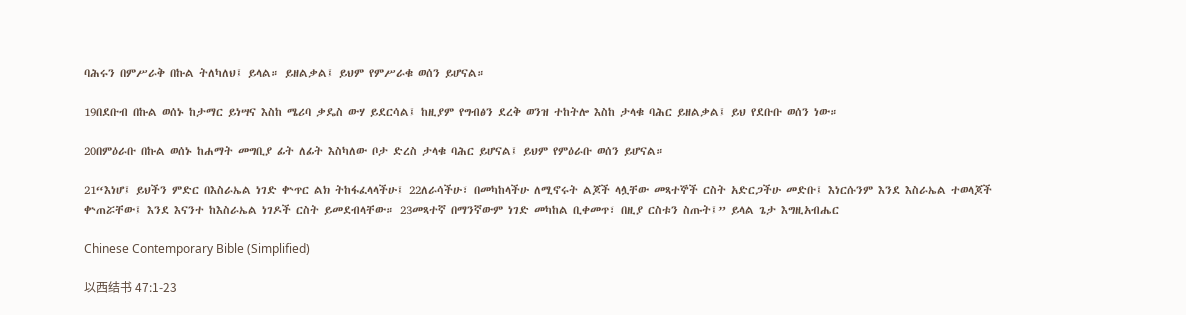ባሕሩን በምሥራቅ በኩል ትለካለህ፤ ይላል። ይዘልቃል፤ ይህም የምሥራቁ ወሰን ይሆናል።

19በደቡብ በኩል ወሰኑ ከታማር ይነሣና እስከ ሜሪባ ቃዴስ ውሃ ይደርሳል፤ ከዚያም የግብፅን ደረቅ ወንዝ ተከትሎ እስከ ታላቁ ባሕር ይዘልቃል፤ ይህ የደቡቡ ወሰን ነው።

20በምዕራቡ በኩል ወሰኑ ከሐማት መግቢያ ፊት ለፊት እስካለው ቦታ ድረስ ታላቁ ባሕር ይሆናል፤ ይህም የምዕራቡ ወሰን ይሆናል።

21“እነሆ፤ ይህችን ምድር በእስራኤል ነገድ ቍጥር ልክ ትከፋፈላላችሁ፤ 22ለራሳችሁ፣ በመካከላችሁ ለሚኖሩት ልጆች ላሏቸው መጻተኞች ርስት አድርጋችሁ መድቡ፤ እነርሱንም እንደ እስራኤል ተወላጆች ቍጠሯቸው፤ እንደ እናንተ ከእስራኤል ነገዶች ርስት ይመደብላቸው። 23መጻተኛ በማንኛውም ነገድ መካከል ቢቀመጥ፣ በዚያ ርስቱን ስጡት፤” ይላል ጌታ እግዚአብሔር

Chinese Contemporary Bible (Simplified)

以西结书 47:1-23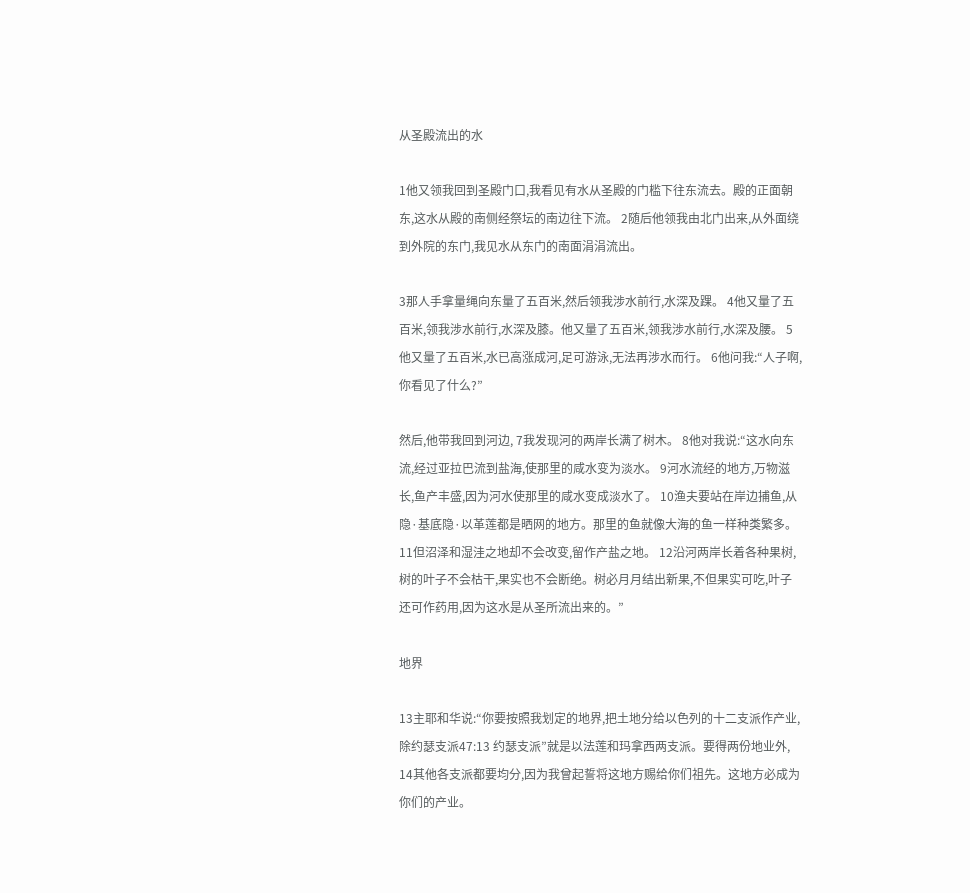从圣殿流出的水

1他又领我回到圣殿门口,我看见有水从圣殿的门槛下往东流去。殿的正面朝东,这水从殿的南侧经祭坛的南边往下流。 2随后他领我由北门出来,从外面绕到外院的东门,我见水从东门的南面涓涓流出。

3那人手拿量绳向东量了五百米,然后领我涉水前行,水深及踝。 4他又量了五百米,领我涉水前行,水深及膝。他又量了五百米,领我涉水前行,水深及腰。 5他又量了五百米,水已高涨成河,足可游泳,无法再涉水而行。 6他问我:“人子啊,你看见了什么?”

然后,他带我回到河边, 7我发现河的两岸长满了树木。 8他对我说:“这水向东流,经过亚拉巴流到盐海,使那里的咸水变为淡水。 9河水流经的地方,万物滋长,鱼产丰盛,因为河水使那里的咸水变成淡水了。 10渔夫要站在岸边捕鱼,从隐·基底隐·以革莲都是晒网的地方。那里的鱼就像大海的鱼一样种类繁多。 11但沼泽和湿洼之地却不会改变,留作产盐之地。 12沿河两岸长着各种果树,树的叶子不会枯干,果实也不会断绝。树必月月结出新果,不但果实可吃,叶子还可作药用,因为这水是从圣所流出来的。”

地界

13主耶和华说:“你要按照我划定的地界,把土地分给以色列的十二支派作产业,除约瑟支派47:13 约瑟支派”就是以法莲和玛拿西两支派。要得两份地业外, 14其他各支派都要均分,因为我曾起誓将这地方赐给你们祖先。这地方必成为你们的产业。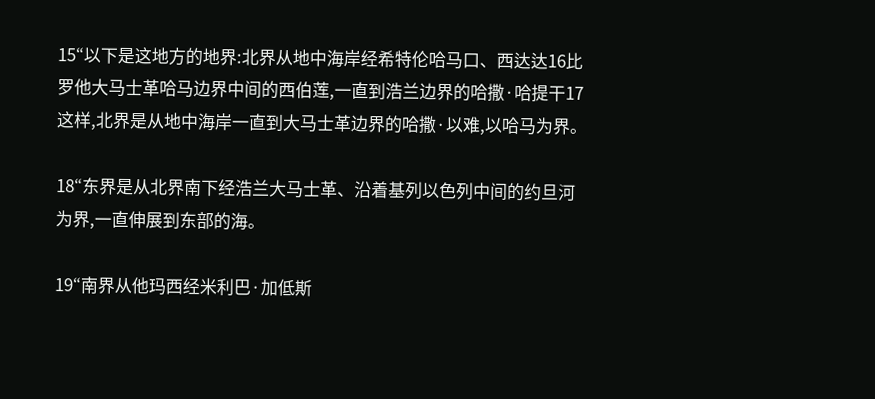15“以下是这地方的地界:北界从地中海岸经希特伦哈马口、西达达16比罗他大马士革哈马边界中间的西伯莲,一直到浩兰边界的哈撒·哈提干17这样,北界是从地中海岸一直到大马士革边界的哈撒·以难,以哈马为界。

18“东界是从北界南下经浩兰大马士革、沿着基列以色列中间的约旦河为界,一直伸展到东部的海。

19“南界从他玛西经米利巴·加低斯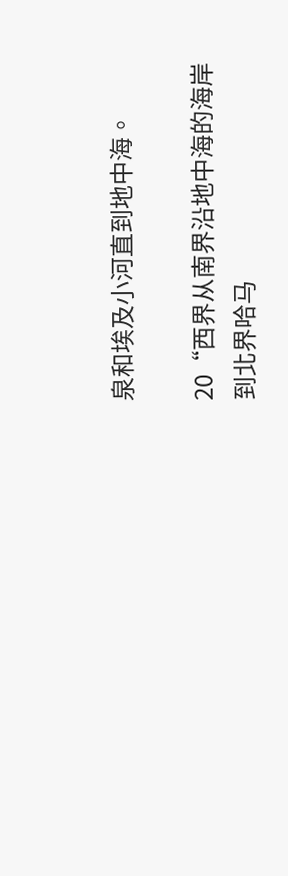泉和埃及小河直到地中海。

20“西界从南界沿地中海的海岸到北界哈马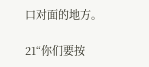口对面的地方。

21“你们要按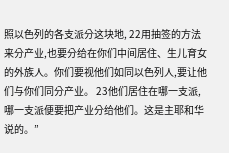照以色列的各支派分这块地, 22用抽签的方法来分产业,也要分给在你们中间居住、生儿育女的外族人。你们要视他们如同以色列人,要让他们与你们同分产业。 23他们居住在哪一支派,哪一支派便要把产业分给他们。这是主耶和华说的。”